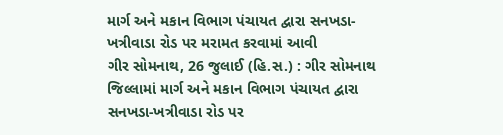માર્ગ અને મકાન વિભાગ પંચાયત દ્વારા સનખડા-ખત્રીવાડા રોડ પર મરામત કરવામાં આવી
ગીર સોમનાથ, 26 જુલાઈ (હિ.સ.) : ગીર સોમનાથ જિલ્લામાં માર્ગ અને મકાન વિભાગ પંચાયત દ્વારા સનખડા-ખત્રીવાડા રોડ પર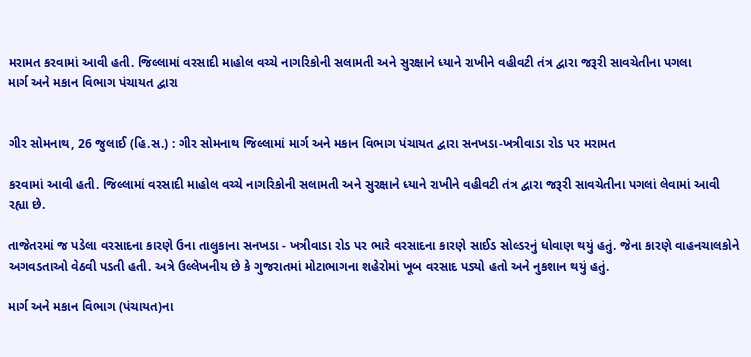મરામત કરવામાં આવી હતી. જિલ્લામાં વરસાદી માહોલ વચ્ચે નાગરિકોની સલામતી અને સુરક્ષાને ધ્યાને રાખીને વહીવટી તંત્ર દ્વારા જરૂરી સાવચેતીના પગલા
માર્ગ અને મકાન વિભાગ પંચાયત દ્વારા


ગીર સોમનાથ, 26 જુલાઈ (હિ.સ.) : ગીર સોમનાથ જિલ્લામાં માર્ગ અને મકાન વિભાગ પંચાયત દ્વારા સનખડા-ખત્રીવાડા રોડ પર મરામત

કરવામાં આવી હતી. જિલ્લામાં વરસાદી માહોલ વચ્ચે નાગરિકોની સલામતી અને સુરક્ષાને ધ્યાને રાખીને વહીવટી તંત્ર દ્વારા જરૂરી સાવચેતીના પગલાં લેવામાં આવી રહ્યા છે.

તાજેતરમાં જ પડેલા વરસાદના કારણે ઉના તાલુકાના સનખડા - ખત્રીવાડા રોડ પર ભારે વરસાદના કારણે સાઈડ સોલ્ડરનું ધોવાણ થયું હતું. જેના કારણે વાહનચાલકોને અગવડતાઓ વેઠવી પડતી હતી. અત્રે ઉલ્લેખનીય છે કે ગુજરાતમાં મોટાભાગના શહેરોમાં ખૂબ વરસાદ પડ્યો હતો અને નુકશાન થયું હતું.

માર્ગ અને મકાન વિભાગ (પંચાયત)ના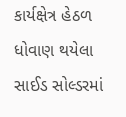કાર્યક્ષેત્ર હેઠળ ધોવાણ થયેલા સાઈડ સોલ્ડરમાં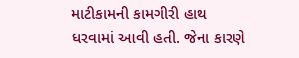માટીકામની કામગીરી હાથ ધરવામાં આવી હતી. જેના કારણે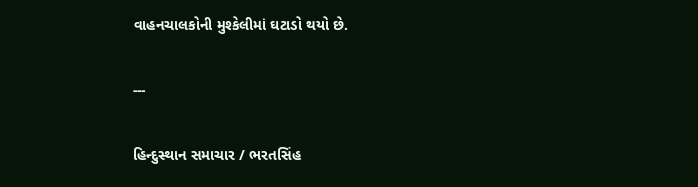વાહનચાલકોની મુશ્કેલીમાં ઘટાડો થયો છે.

---

હિન્દુસ્થાન સમાચાર / ભરતસિંહ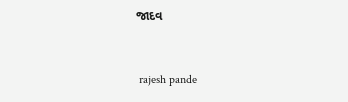જાદવ


 rajesh pande